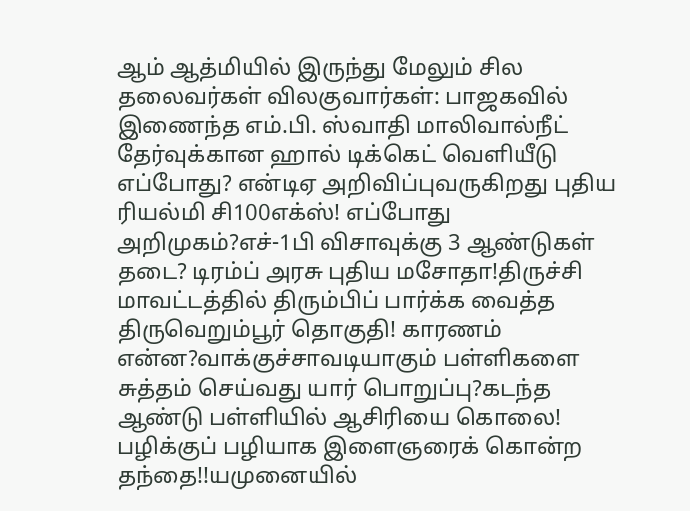ஆம் ஆத்மியில் இருந்து மேலும் சில தலைவர்கள் விலகுவார்கள்: பாஜகவில் இணைந்த எம்.பி. ஸ்வாதி மாலிவால்நீட் தேர்வுக்கான ஹால் டிக்கெட் வெளியீடு எப்போது? என்டிஏ அறிவிப்புவருகிறது புதிய ரியல்மி சி100எக்ஸ்! எப்போது அறிமுகம்?எச்-1பி விசாவுக்கு 3 ஆண்டுகள் தடை? டிரம்ப் அரசு புதிய மசோதா!திருச்சி மாவட்டத்தில் திரும்பிப் பார்க்க வைத்த திருவெறும்பூர் தொகுதி! காரணம் என்ன?வாக்குச்சாவடியாகும் பள்ளிகளை சுத்தம் செய்வது யார் பொறுப்பு?கடந்த ஆண்டு பள்ளியில் ஆசிரியை கொலை! பழிக்குப் பழியாக இளைஞரைக் கொன்ற தந்தை!!யமுனையில்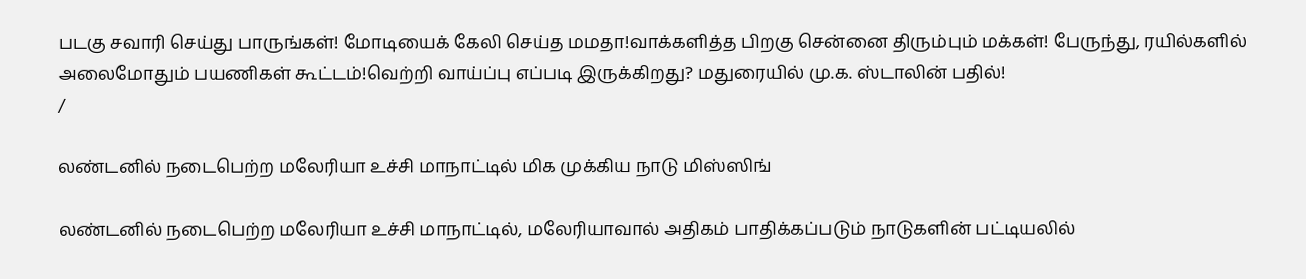படகு சவாரி செய்து பாருங்கள்! மோடியைக் கேலி செய்த மமதா!வாக்களித்த பிறகு சென்னை திரும்பும் மக்கள்! பேருந்து, ரயில்களில் அலைமோதும் பயணிகள் கூட்டம்!வெற்றி வாய்ப்பு எப்படி இருக்கிறது? மதுரையில் மு.க. ஸ்டாலின் பதில்!
/

லண்டனில் நடைபெற்ற மலேரியா உச்சி மாநாட்டில் மிக முக்கிய நாடு மிஸ்ஸிங்

லண்டனில் நடைபெற்ற மலேரியா உச்சி மாநாட்டில், மலேரியாவால் அதிகம் பாதிக்கப்படும் நாடுகளின் பட்டியலில்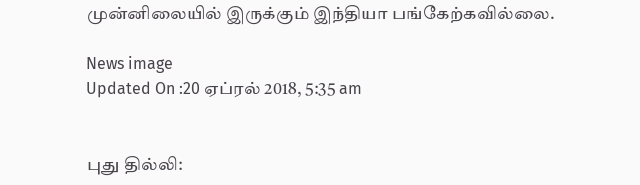முன்னிலையில் இருக்கும் இந்தியா பங்கேற்கவில்லை.

News image
Updated On :20 ஏப்ரல் 2018, 5:35 am


புது தில்லி: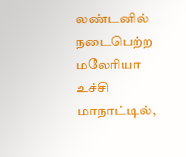லண்டனில் நடைபெற்ற மலேரியா உச்சி மாநாட்டில்,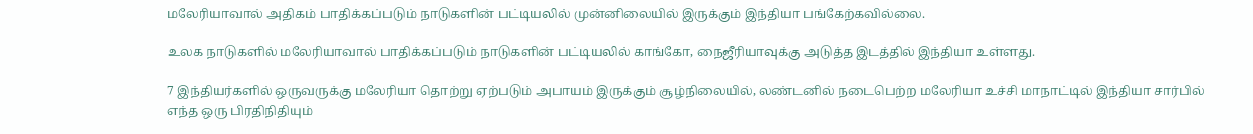மலேரியாவால் அதிகம் பாதிக்கப்படும் நாடுகளின் பட்டியலில் முன்னிலையில் இருக்கும் இந்தியா பங்கேற்கவில்லை.

உலக நாடுகளில் மலேரியாவால் பாதிக்கப்படும் நாடுகளின் பட்டியலில் காங்கோ, நைஜீரியாவுக்கு அடுத்த இடத்தில் இந்தியா உள்ளது.

7 இந்தியர்களில் ஒருவருக்கு மலேரியா தொற்று ஏற்படும் அபாயம் இருக்கும் சூழ்நிலையில், லண்டனில் நடைபெற்ற மலேரியா உச்சி மாநாட்டில் இந்தியா சார்பில் எந்த ஒரு பிரதிநிதியும்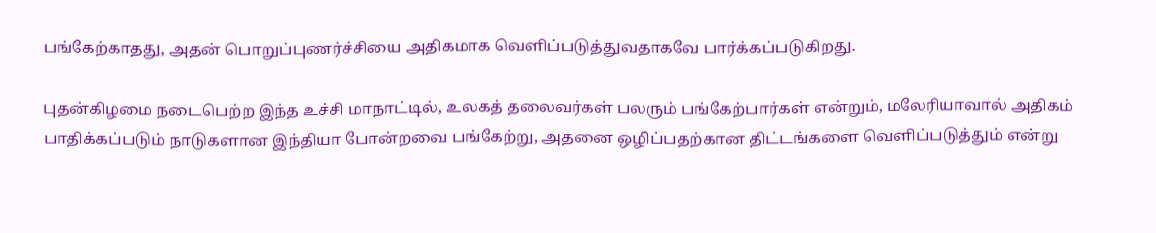பங்கேற்காதது, அதன் பொறுப்புணர்ச்சியை அதிகமாக வெளிப்படுத்துவதாகவே பார்க்கப்படுகிறது.

புதன்கிழமை நடைபெற்ற இந்த உச்சி மாநாட்டில், உலகத் தலைவர்கள் பலரும் பங்கேற்பார்கள் என்றும், மலேரியாவால் அதிகம் பாதிக்கப்படும் நாடுகளான இந்தியா போன்றவை பங்கேற்று, அதனை ஒழிப்பதற்கான திட்டங்களை வெளிப்படுத்தும் என்று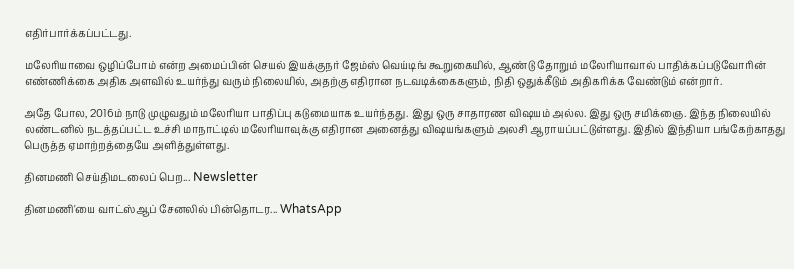எதிர்பார்க்கப்பட்டது.

மலேரியாவை ஒழிப்போம் என்ற அமைப்பின் செயல் இயக்குநர் ஜேம்ஸ் வெய்டிங் கூறுகையில், ஆண்டு தோறும் மலேரியாவால் பாதிக்கப்படுவோரின் எண்ணிக்கை அதிக அளவில் உயர்ந்து வரும் நிலையில், அதற்கு எதிரான நடவடிக்கைகளும், நிதி ஒதுக்கீடும் அதிகரிக்க வேண்டும் என்றார்.

அதே போல, 2016ம் நாடு முழுவதும் மலேரியா பாதிப்பு கடுமையாக உயர்ந்தது. இது ஒரு சாதாரண விஷயம் அல்ல. இது ஒரு சமிக்ஞை. இந்த நிலையில் லண்டனில் நடத்தப்பட்ட உச்சி மாநாட்டில் மலேரியாவுக்கு எதிரான அனைத்து விஷயங்களும் அலசி ஆராயப்பட்டுள்ளது. இதில் இந்தியா பங்கேற்காதது பெருத்த ஏமாற்றத்தையே அளித்துள்ளது.

தினமணி செய்திமடலைப் பெற... Newsletter

தினமணி'யை வாட்ஸ்ஆப் சேனலில் பின்தொடர... WhatsApp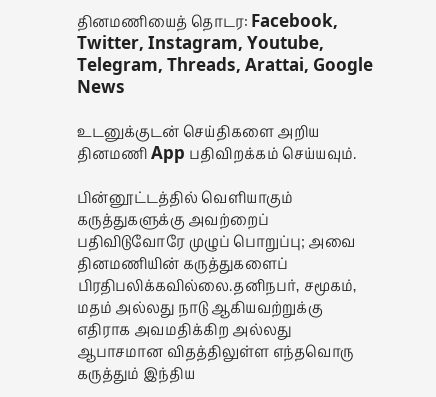தினமணியைத் தொடர: Facebook, Twitter, Instagram, Youtube, Telegram, Threads, Arattai, Google News

உடனுக்குடன் செய்திகளை அறிய தினமணி App பதிவிறக்கம் செய்யவும்.

பின்னூட்டத்தில் வெளியாகும் கருத்துகளுக்கு அவற்றைப் பதிவிடுவோரே முழுப் பொறுப்பு; அவை தினமணியின் கருத்துகளைப் பிரதிபலிக்கவில்லை.தனிநபர், சமூகம், மதம் அல்லது நாடு ஆகியவற்றுக்கு எதிராக அவமதிக்கிற அல்லது ஆபாசமான விதத்திலுள்ள எந்தவொரு கருத்தும் இந்திய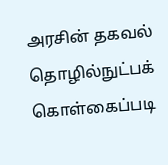அரசின் தகவல் தொழில்நுட்பக் கொள்கைப்படி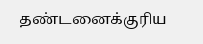தண்டனைக்குரிய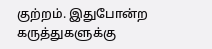குற்றம். இதுபோன்ற கருத்துகளுக்கு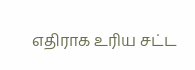எதிராக உரிய சட்ட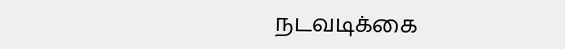நடவடிக்கை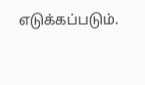எடுக்கப்படும்.